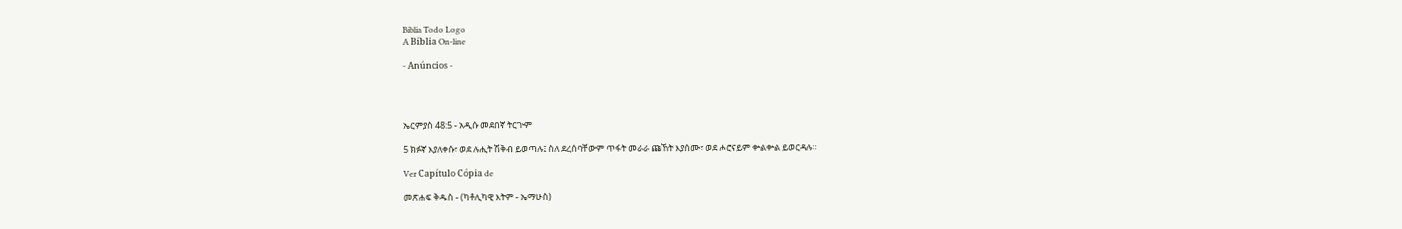Biblia Todo Logo
A Bíblia On-line

- Anúncios -




ኤርምያስ 48:5 - አዲሱ መደበኛ ትርጒም

5 ክፉኛ እያለቀሱ፣ ወደ ሉሒት ሽቅብ ይወጣሉ፤ ስለ ደረሰባቸውም ጥፋት መራራ ጩኸት እያሰሙ፣ ወደ ሖሮናይም ቍልቍል ይወርዳሉ።

Ver Capítulo Cópia de

መጽሐፍ ቅዱስ - (ካቶሊካዊ እትም - ኤማሁስ)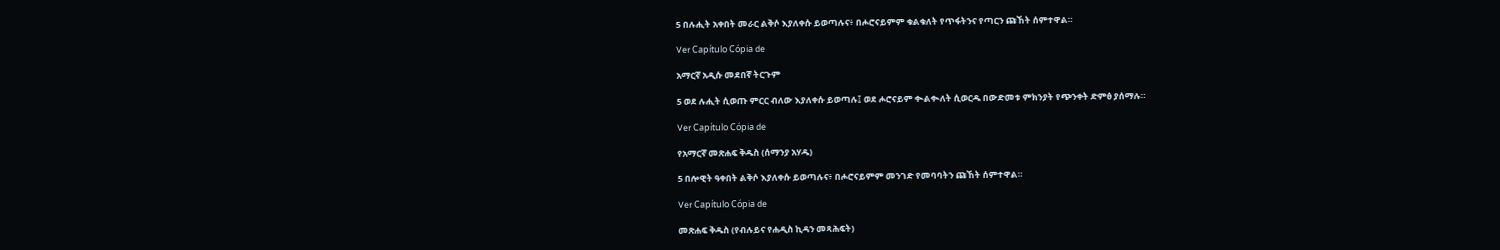5 በሉሒት አቀበት መራር ልቅሶ እያለቀሱ ይወጣሉና፥ በሖሮናይምም ቁልቁለት የጥፋትንና የጣርን ጩኸት ሰምተዋል።

Ver Capítulo Cópia de

አማርኛ አዲሱ መደበኛ ትርጉም

5 ወደ ሉሒት ሲወጡ ምርር ብለው እያለቀሱ ይወጣሉ፤ ወደ ሖሮናይም ቊልቊለት ሲወርዱ በውድመቱ ምክንያት የጭንቀት ድምፅ ያሰማሉ።

Ver Capítulo Cópia de

የአማርኛ መጽሐፍ ቅዱስ (ሰማንያ አሃዱ)

5 በሎዊት ዓቀበት ልቅሶ እያለቀሱ ይወጣሉና፥ በሖሮናይምም መንገድ የመባባትን ጩኸት ሰምተዋል።

Ver Capítulo Cópia de

መጽሐፍ ቅዱስ (የብሉይና የሐዲስ ኪዳን መጻሕፍት)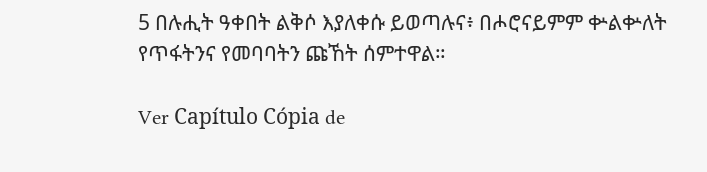5 በሉሒት ዓቀበት ልቅሶ እያለቀሱ ይወጣሉና፥ በሖሮናይምም ቍልቍለት የጥፋትንና የመባባትን ጩኸት ሰምተዋል።

Ver Capítulo Cópia de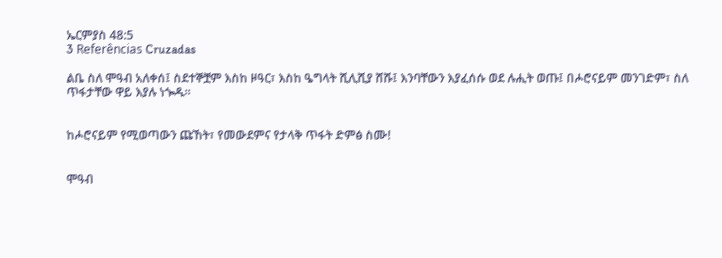ኤርምያስ 48:5
3 Referências Cruzadas

ልቤ ስለ ሞዓብ አለቀሰ፤ ስደተኞቿም እስከ ዞዓር፣ እስከ ዔግላት ሺሊሺያ ሸሹ፤ እንባቸውን እያፈሰሱ ወደ ሉሒት ወጡ፤ በሖሮናይም መንገድም፣ ስለ ጥፋታቸው ዋይ እያሉ ነጐዱ።


ከሖሮናይም የሚወጣውን ጩኸት፣ የመውደምና የታላቅ ጥፋት ድምፅ ስሙ!


ሞዓብ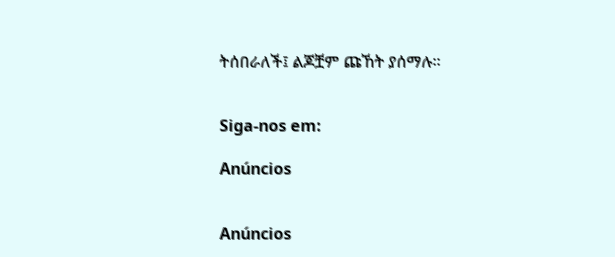ትሰበራለች፤ ልጆቿም ጩኸት ያሰማሉ።


Siga-nos em:

Anúncios


Anúncios